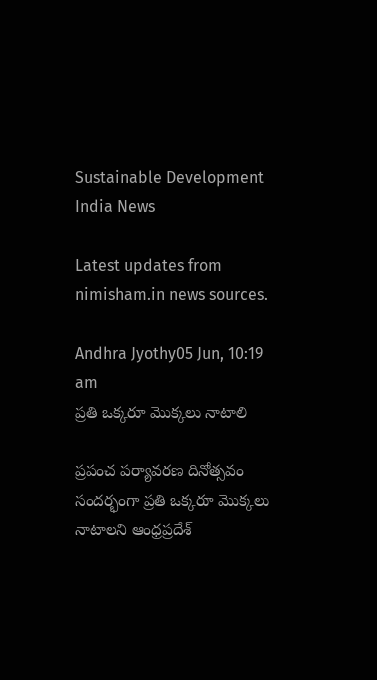Sustainable Development India News

Latest updates from nimisham.in news sources.

Andhra Jyothy05 Jun, 10:19 am
ప్రతి ఒక్కరూ మొక్కలు నాటాలి

ప్రపంచ పర్యావరణ దినోత్సవం సందర్భంగా ప్రతి ఒక్కరూ మొక్కలు నాటాలని ఆంధ్రప్రదేశ్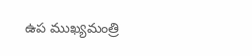ఉప ముఖ్యమంత్రి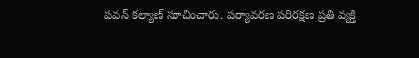పవన్ కల్యాణ్ సూచించారు. పర్యావరణ పరిరక్షణ ప్రతి వ్యక్తి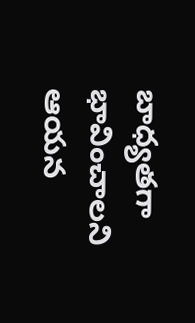బాధ్యతగా భావించాలని ఆయన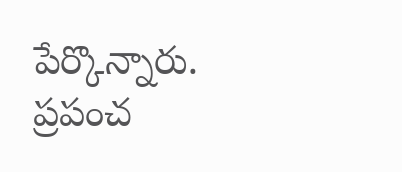పేర్కొన్నారు. ప్రపంచ